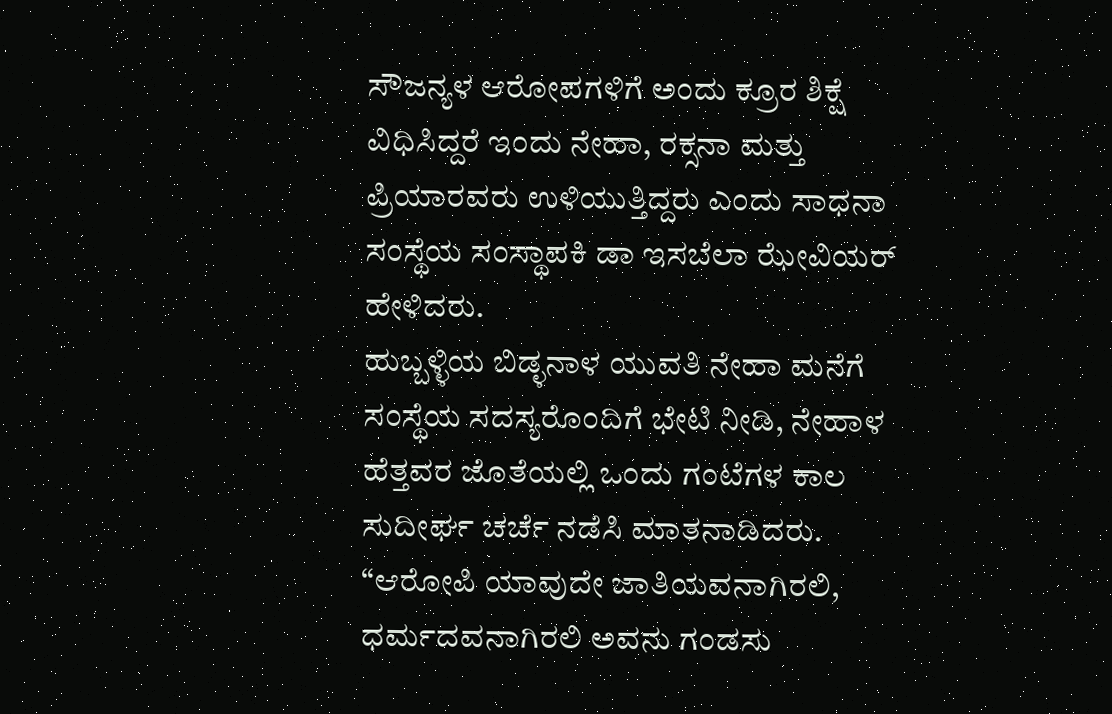ಸೌಜನ್ಯಳ ಆರೋಪಗಳಿಗೆ ಅಂದು ಕ್ರೂರ ಶಿಕ್ಷೆ ವಿಧಿಸಿದ್ದರೆ ಇಂದು ನೇಹಾ, ರಕ್ಸನಾ ಮತ್ತು ಪ್ರಿಯಾರವರು ಉಳಿಯುತ್ತಿದ್ದರು ಎಂದು ಸಾಧನಾ ಸಂಸ್ಥೆಯ ಸಂಸ್ಥಾಪಕಿ ಡಾ ಇಸಬೆಲಾ ಝೇವಿಯರ್ ಹೇಳಿದರು.
ಹುಬ್ಬಳ್ಳಿಯ ಬಿಡ್ಳನಾಳ ಯುವತಿ ನೇಹಾ ಮನೆಗೆ ಸಂಸ್ಥೆಯ ಸದಸ್ಯರೊಂದಿಗೆ ಭೇಟಿ ನೀಡಿ, ನೇಹಾಳ ಹೆತ್ತವರ ಜೊತೆಯಲ್ಲಿ ಒಂದು ಗಂಟೆಗಳ ಕಾಲ ಸುದೀರ್ಘ ಚರ್ಚೆ ನಡೆಸಿ ಮಾತನಾಡಿದರು.
“ಆರೋಪಿ ಯಾವುದೇ ಜಾತಿಯವನಾಗಿರಲಿ, ಧರ್ಮದವನಾಗಿರಲಿ ಅವನು ಗಂಡಸು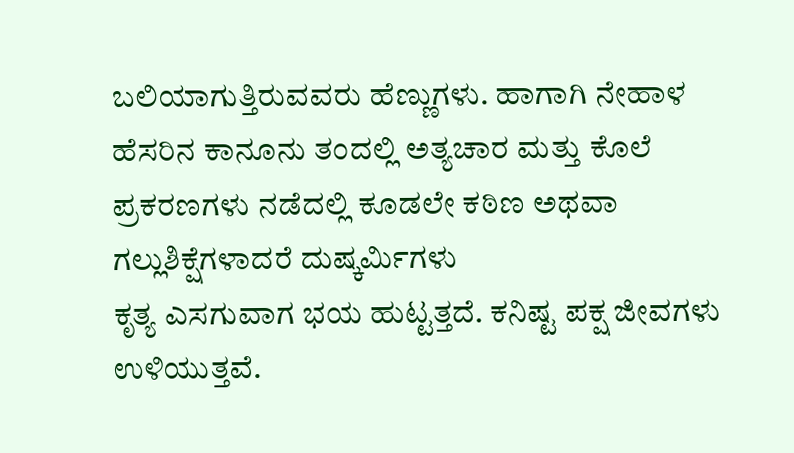ಬಲಿಯಾಗುತ್ತಿರುವವರು ಹೆಣ್ಣುಗಳು. ಹಾಗಾಗಿ ನೇಹಾಳ ಹೆಸರಿನ ಕಾನೂನು ತಂದಲ್ಲಿ ಅತ್ಯಚಾರ ಮತ್ತು ಕೊಲೆ ಪ್ರಕರಣಗಳು ನಡೆದಲ್ಲಿ ಕೂಡಲೇ ಕಠಿಣ ಅಥವಾ ಗಲ್ಲುಶಿಕ್ಷೆಗಳಾದರೆ ದುಷ್ಕರ್ಮಿಗಳು
ಕೃತ್ಯ ಎಸಗುವಾಗ ಭಯ ಹುಟ್ಟತ್ತದೆ. ಕನಿಷ್ಟ ಪಕ್ಷ ಜೀವಗಳು ಉಳಿಯುತ್ತವೆ.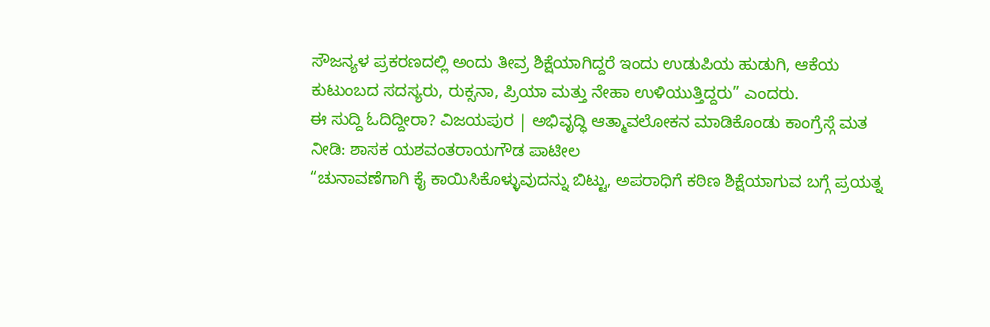ಸೌಜನ್ಯಳ ಪ್ರಕರಣದಲ್ಲಿ ಅಂದು ತೀವ್ರ ಶಿಕ್ಷೆಯಾಗಿದ್ದರೆ ಇಂದು ಉಡುಪಿಯ ಹುಡುಗಿ, ಆಕೆಯ ಕುಟುಂಬದ ಸದಸ್ಯರು, ರುಕ್ಸನಾ, ಪ್ರಿಯಾ ಮತ್ತು ನೇಹಾ ಉಳಿಯುತ್ತಿದ್ದರು” ಎಂದರು.
ಈ ಸುದ್ದಿ ಓದಿದ್ದೀರಾ? ವಿಜಯಪುರ | ಅಭಿವೃದ್ಧಿ ಆತ್ಮಾವಲೋಕನ ಮಾಡಿಕೊಂಡು ಕಾಂಗ್ರೆಸ್ಗೆ ಮತ ನೀಡಿ: ಶಾಸಕ ಯಶವಂತರಾಯಗೌಡ ಪಾಟೀಲ
“ಚುನಾವಣೆಗಾಗಿ ಕೈ ಕಾಯಿಸಿಕೊಳ್ಳುವುದನ್ನು ಬಿಟ್ಟು, ಅಪರಾಧಿಗೆ ಕಠಿಣ ಶಿಕ್ಷೆಯಾಗುವ ಬಗ್ಗೆ ಪ್ರಯತ್ನ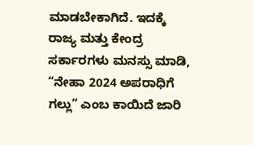ಮಾಡಬೇಕಾಗಿದೆ. ಇದಕ್ಕೆ ರಾಜ್ಯ ಮತ್ತು ಕೇಂದ್ರ ಸರ್ಕಾರಗಳು ಮನಸ್ಸು ಮಾಡಿ, “ನೇಹಾ 2024 ಅಪರಾಧಿಗೆ ಗಲ್ಲು” ಎಂಬ ಕಾಯಿದೆ ಜಾರಿ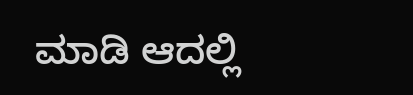ಮಾಡಿ ಆದಲ್ಲಿ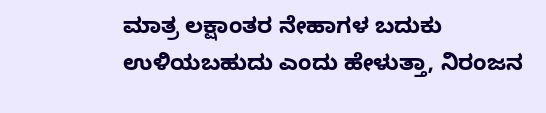ಮಾತ್ರ ಲಕ್ಷಾಂತರ ನೇಹಾಗಳ ಬದುಕು ಉಳಿಯಬಹುದು ಎಂದು ಹೇಳುತ್ತಾ, ನಿರಂಜನ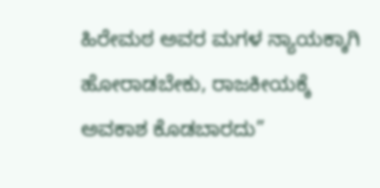ಹಿರೇಮಠ ಅವರ ಮಗಳ ನ್ಯಾಯಕ್ಕಾಗಿ ಹೋರಾಡಬೇಕು, ರಾಜಕೀಯಕ್ಕೆ ಅವಕಾಶ ಕೊಡಬಾರದು”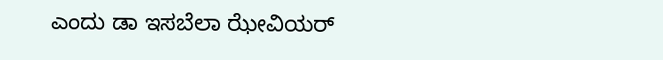ಎಂದು ಡಾ ಇಸಬೆಲಾ ಝೇವಿಯರ್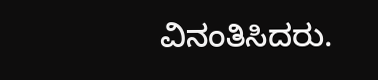ವಿನಂತಿಸಿದರು.